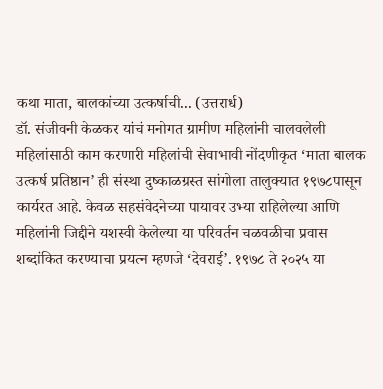कथा माता, बालकांच्या उत्कर्षाची... (उत्तरार्ध)
डॉ. संजीवनी केळकर यांचं मनोगत ग्रामीण महिलांनी चालवलेली महिलांसाठी काम करणारी महिलांची सेवाभावी नोंदणीकृत ‘माता बालक उत्कर्ष प्रतिष्ठान’ ही संस्था दुष्काळग्रस्त सांगोला तालुक्यात १९७८पासून कार्यरत आहे. केवळ सहसंवेदनेच्या पायावर उभ्या राहिलेल्या आणि महिलांनी जिद्दीने यशस्वी केलेल्या या परिवर्तन चळवळीचा प्रवास शब्दांकित करण्याचा प्रयत्न म्हणजे ‘देवराई’. १९७८ ते २०२५ या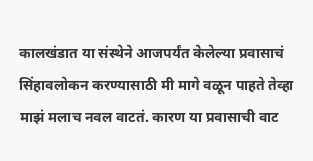कालखंडात या संस्थेने आजपर्यंत केलेल्या प्रवासाचं सिंहावलोकन करण्यासाठी मी मागे वळून पाहते तेव्हा माझं मलाच नवल वाटतं. कारण या प्रवासाची वाट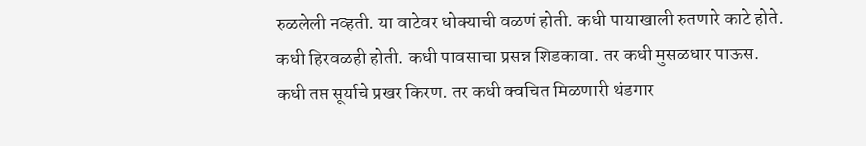रुळलेली नव्हती. या वाटेवर धोक्याची वळणं होती. कधी पायाखाली रुतणारे काटे होते. कधी हिरवळही होती. कधी पावसाचा प्रसन्न शिडकावा. तर कधी मुसळधार पाऊस. कधी तप्त सूर्याचे प्रखर किरण. तर कधी क्वचित मिळणारी थंडगार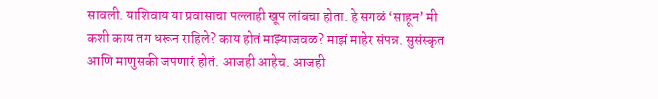सावली. याशिवाय या प्रवासाचा पल्लाही खूप लांबचा होता. हे सगळं ‘साहून’ मी कशी काय तग धरून राहिले? काय होतं माझ्याजवळ? माझं माहेर संपन्न. सुसंस्कृत आणि माणुसकी जपणारं होतं. आजही आहेच. आजही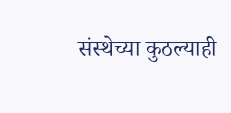संस्थेच्या कुठल्याही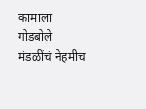कामाला गोडबोले मंडळींचं नेहमीच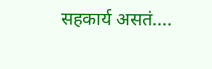सहकार्य असतं....